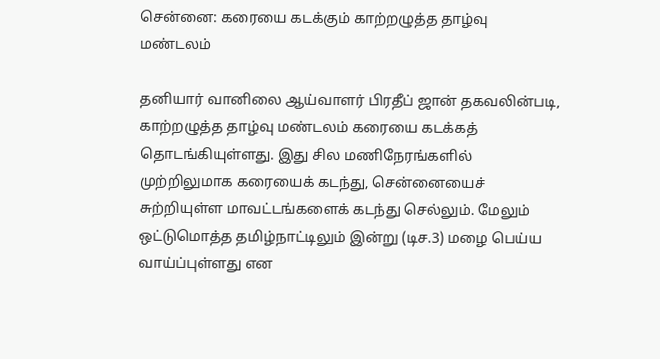சென்னை: கரையை கடக்கும் காற்றழுத்த தாழ்வு மண்டலம்

தனியார் வானிலை ஆய்வாளர் பிரதீப் ஜான் தகவலின்படி, காற்றழுத்த தாழ்வு மண்டலம் கரையை கடக்கத் தொடங்கியுள்ளது. இது சில மணிநேரங்களில் முற்றிலுமாக கரையைக் கடந்து, சென்னையைச் சுற்றியுள்ள மாவட்டங்களைக் கடந்து செல்லும். மேலும் ஒட்டுமொத்த தமிழ்நாட்டிலும் இன்று (டிச.3) மழை பெய்ய வாய்ப்புள்ளது என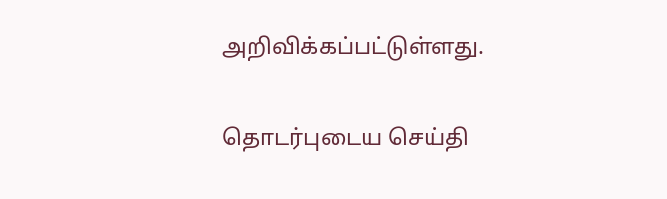அறிவிக்கப்பட்டுள்ளது.

தொடர்புடைய செய்தி